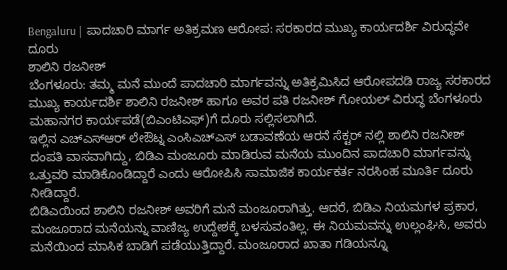Bengaluru | ಪಾದಚಾರಿ ಮಾರ್ಗ ಅತಿಕ್ರಮಣ ಆರೋಪ: ಸರಕಾರದ ಮುಖ್ಯ ಕಾರ್ಯದರ್ಶಿ ವಿರುದ್ಧವೇ ದೂರು
ಶಾಲಿನಿ ರಜನೀಶ್
ಬೆಂಗಳೂರು: ತಮ್ಮ ಮನೆ ಮುಂದೆ ಪಾದಚಾರಿ ಮಾರ್ಗವನ್ನು ಅತಿಕ್ರಮಿಸಿದ ಆರೋಪದಡಿ ರಾಜ್ಯ ಸರಕಾರದ ಮುಖ್ಯ ಕಾರ್ಯದರ್ಶಿ ಶಾಲಿನಿ ರಜನೀಶ್ ಹಾಗೂ ಅವರ ಪತಿ ರಜನೀಶ್ ಗೋಯಲ್ ವಿರುದ್ಧ ಬೆಂಗಳೂರು ಮಹಾನಗರ ಕಾರ್ಯಪಡೆ(ಬಿಎಂಟಿಎಫ್)ಗೆ ದೂರು ಸಲ್ಲಿಸಲಾಗಿದೆ.
ಇಲ್ಲಿನ ಎಚ್ಎಸ್ಆರ್ ಲೇಔಟ್ನ ಎಂಸಿಎಚ್ಎಸ್ ಬಡಾವಣೆಯ ಆರನೆ ಸೆಕ್ಟರ್ ನಲ್ಲಿ ಶಾಲಿನಿ ರಜನೀಶ್ ದಂಪತಿ ವಾಸವಾಗಿದ್ದು, ಬಿಡಿಎ ಮಂಜೂರು ಮಾಡಿರುವ ಮನೆಯ ಮುಂದಿನ ಪಾದಚಾರಿ ಮಾರ್ಗವನ್ನು ಒತ್ತುವರಿ ಮಾಡಿಕೊಂಡಿದ್ದಾರೆ ಎಂದು ಆರೋಪಿಸಿ ಸಾಮಾಜಿಕ ಕಾರ್ಯಕರ್ತ ನರಸಿಂಹ ಮೂರ್ತಿ ದೂರು ನೀಡಿದ್ದಾರೆ.
ಬಿಡಿಎಯಿಂದ ಶಾಲಿನಿ ರಜನೀಶ್ ಅವರಿಗೆ ಮನೆ ಮಂಜೂರಾಗಿತ್ತು. ಆದರೆ, ಬಿಡಿಎ ನಿಯಮಗಳ ಪ್ರಕಾರ, ಮಂಜೂರಾದ ಮನೆಯನ್ನು ವಾಣಿಜ್ಯ ಉದ್ದೇಶಕ್ಕೆ ಬಳಸುವಂತಿಲ್ಲ. ಈ ನಿಯಮವನ್ನು ಉಲ್ಲಂಘಿಸಿ, ಅವರು ಮನೆಯಿಂದ ಮಾಸಿಕ ಬಾಡಿಗೆ ಪಡೆಯುತ್ತಿದ್ದಾರೆ. ಮಂಜೂರಾದ ಖಾತಾ ಗಡಿಯನ್ನೂ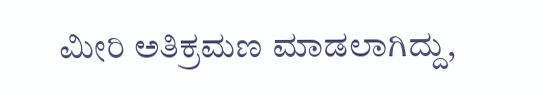ಮೀರಿ ಅತಿಕ್ರಮಣ ಮಾಡಲಾಗಿದ್ದು,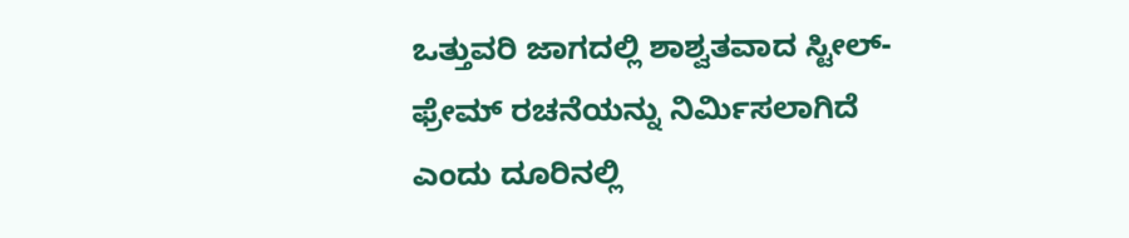ಒತ್ತುವರಿ ಜಾಗದಲ್ಲಿ ಶಾಶ್ವತವಾದ ಸ್ಟೀಲ್-ಫ್ರೇಮ್ ರಚನೆಯನ್ನು ನಿರ್ಮಿಸಲಾಗಿದೆ ಎಂದು ದೂರಿನಲ್ಲಿ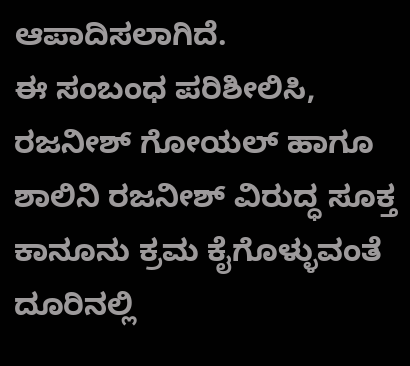ಆಪಾದಿಸಲಾಗಿದೆ.
ಈ ಸಂಬಂಧ ಪರಿಶೀಲಿಸಿ, ರಜನೀಶ್ ಗೋಯಲ್ ಹಾಗೂ ಶಾಲಿನಿ ರಜನೀಶ್ ವಿರುದ್ಧ ಸೂಕ್ತ ಕಾನೂನು ಕ್ರಮ ಕೈಗೊಳ್ಳುವಂತೆ ದೂರಿನಲ್ಲಿ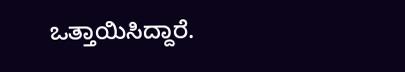ಒತ್ತಾಯಿಸಿದ್ದಾರೆ.